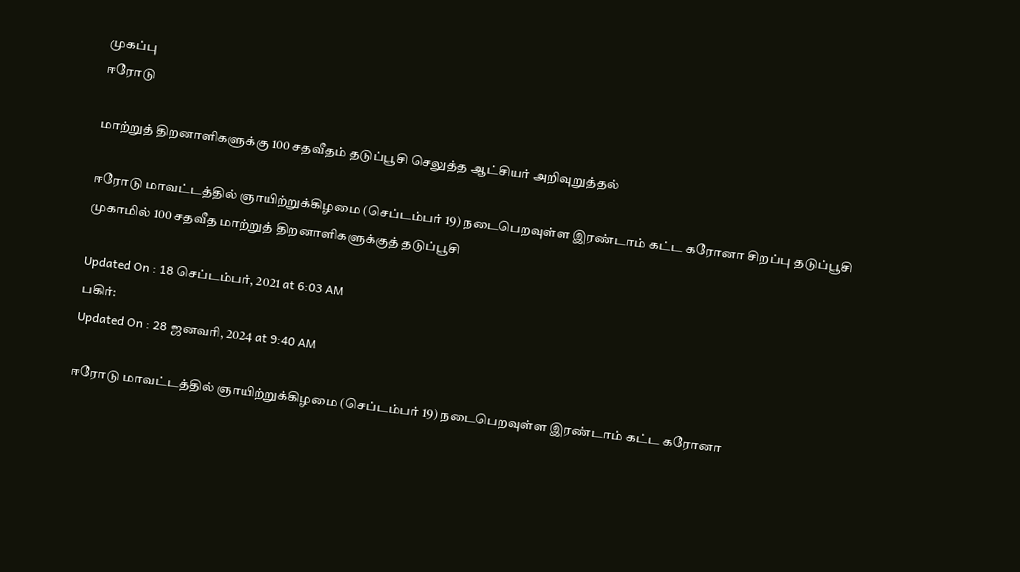முகப்பு
ஈரோடு

மாற்றுத் திறனாளிகளுக்கு 100 சதவீதம் தடுப்பூசி செலுத்த ஆட்சியர் அறிவுறுத்தல்

ஈரோடு மாவட்டத்தில் ஞாயிற்றுக்கிழமை (செப்டம்பர் 19) நடைபெறவுள்ள இரண்டாம் கட்ட கரோனா சிறப்பு தடுப்பூசி முகாமில் 100 சதவீத மாற்றுத் திறனாளிகளுக்குத் தடுப்பூசி

Updated On : 18 செப்டம்பர், 2021 at 6:03 AM
பகிர்:
Updated On : 28 ஜனவரி, 2024 at 9:40 AM

ஈரோடு மாவட்டத்தில் ஞாயிற்றுக்கிழமை (செப்டம்பர் 19) நடைபெறவுள்ள இரண்டாம் கட்ட கரோனா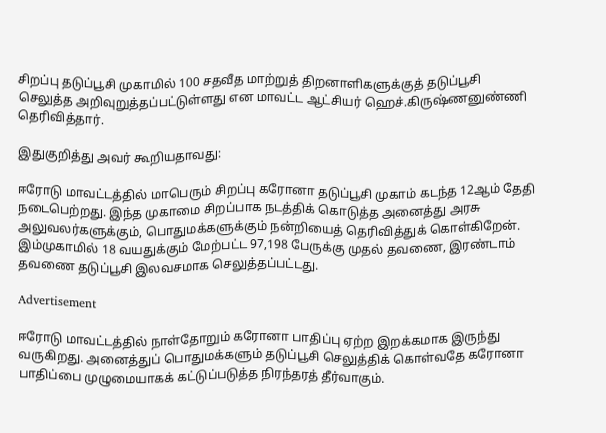சிறப்பு தடுப்பூசி முகாமில் 100 சதவீத மாற்றுத் திறனாளிகளுக்குத் தடுப்பூசி செலுத்த அறிவுறுத்தப்பட்டுள்ளது என மாவட்ட ஆட்சியர் ஹெச்.கிருஷ்ணனுண்ணி தெரிவித்தார்.

இதுகுறித்து அவர் கூறியதாவது:

ஈரோடு மாவட்டத்தில் மாபெரும் சிறப்பு கரோனா தடுப்பூசி முகாம் கடந்த 12ஆம் தேதி நடைபெற்றது. இந்த முகாமை சிறப்பாக நடத்திக் கொடுத்த அனைத்து அரசு அலுவலர்களுக்கும், பொதுமக்களுக்கும் நன்றியைத் தெரிவித்துக் கொள்கிறேன். இம்முகாமில் 18 வயதுக்கும் மேற்பட்ட 97,198 பேருக்கு முதல் தவணை, இரண்டாம் தவணை தடுப்பூசி இலவசமாக செலுத்தப்பட்டது.

Advertisement

ஈரோடு மாவட்டத்தில் நாள்தோறும் கரோனா பாதிப்பு ஏற்ற இறக்கமாக இருந்து வருகிறது. அனைத்துப் பொதுமக்களும் தடுப்பூசி செலுத்திக் கொள்வதே கரோனா பாதிப்பை முழுமையாகக் கட்டுப்படுத்த நிரந்தரத் தீர்வாகும்.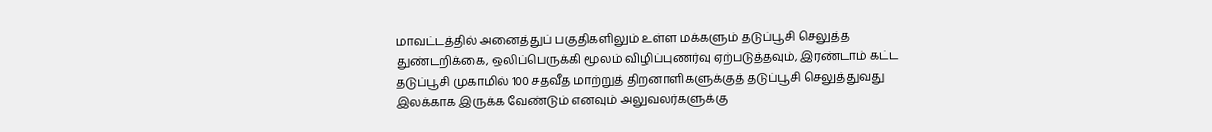மாவட்டத்தில் அனைத்துப் பகுதிகளிலும் உள்ள மக்களும் தடுப்பூசி செலுத்த துண்டறிக்கை, ஒலிப்பெருக்கி மூலம் விழிப்புணர்வு ஏற்படுத்தவும், இரண்டாம் கட்ட தடுப்பூசி முகாமில் 100 சதவீத மாற்றுத் திறனாளிகளுக்குத் தடுப்பூசி செலுத்துவது இலக்காக இருக்க வேண்டும் எனவும் அலுவலர்களுக்கு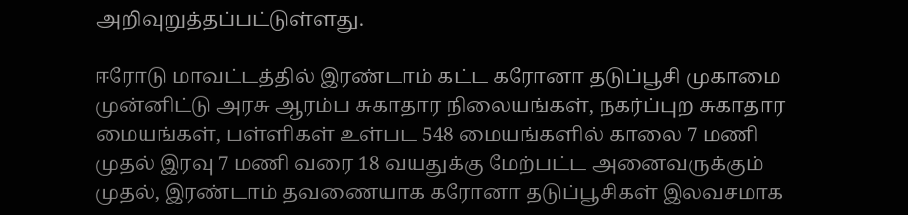அறிவுறுத்தப்பட்டுள்ளது.

ஈரோடு மாவட்டத்தில் இரண்டாம் கட்ட கரோனா தடுப்பூசி முகாமை முன்னிட்டு அரசு ஆரம்ப சுகாதார நிலையங்கள், நகர்ப்புற சுகாதார மையங்கள், பள்ளிகள் உள்பட 548 மையங்களில் காலை 7 மணி முதல் இரவு 7 மணி வரை 18 வயதுக்கு மேற்பட்ட அனைவருக்கும் முதல், இரண்டாம் தவணையாக கரோனா தடுப்பூசிகள் இலவசமாக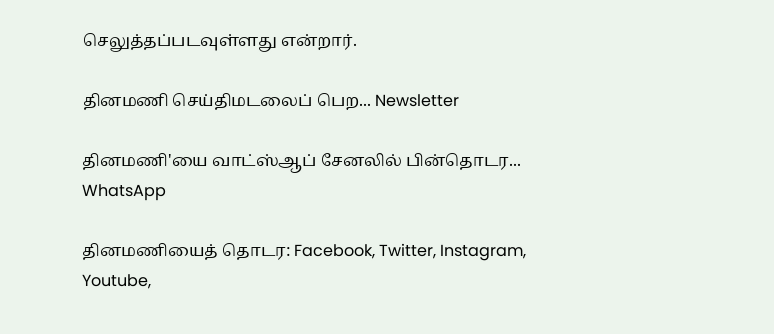செலுத்தப்படவுள்ளது என்றார்.

தினமணி செய்திமடலைப் பெற... Newsletter

தினமணி'யை வாட்ஸ்ஆப் சேனலில் பின்தொடர... WhatsApp

தினமணியைத் தொடர: Facebook, Twitter, Instagram, Youtube,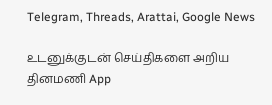Telegram, Threads, Arattai, Google News

உடனுக்குடன் செய்திகளை அறிய தினமணி App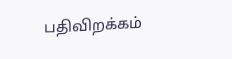பதிவிறக்கம்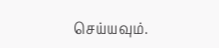செய்யவும்.